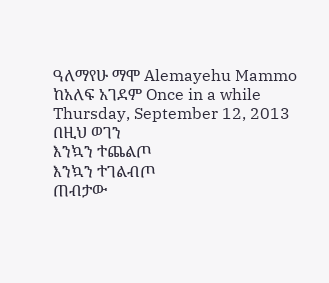ዓለማየሁ ማሞ Alemayehu Mammo
ከአለፍ አገደም Once in a while
Thursday, September 12, 2013
በዚህ ወገን
እንኳን ተጨልጦ
እንኳን ተገልብጦ
ጠብታው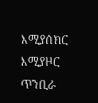እሚያሰክር
እሚያዞር ጥንቢራ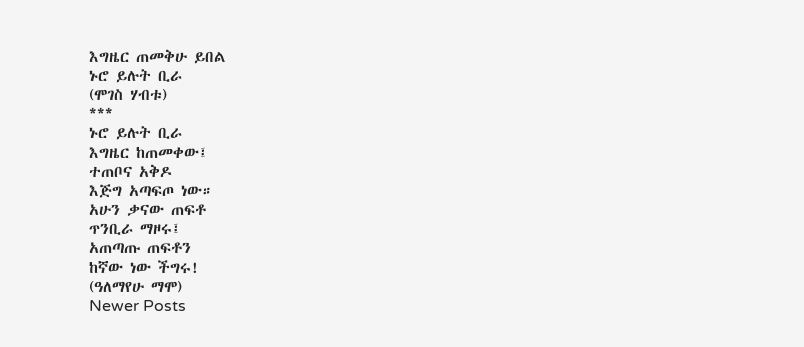እግዜር ጠመቅሁ ይበል
ኑሮ ይሉት ቢራ
(ሞገስ ሃብቱ)
***
ኑሮ ይሉት ቢራ
እግዜር ከጠመቀው፤
ተጠቦና አቅዶ
እጅግ አጣፍጦ ነው።
አሁን ቃናው ጠፍቶ
ጥንቢራ ማዞሩ፤
አጠጣጡ ጠፍቶን
ከኛው ነው ችግሩ!
(ዓለማየሁ ማሞ)
Newer Posts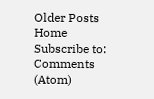Older Posts
Home
Subscribe to:
Comments (Atom)